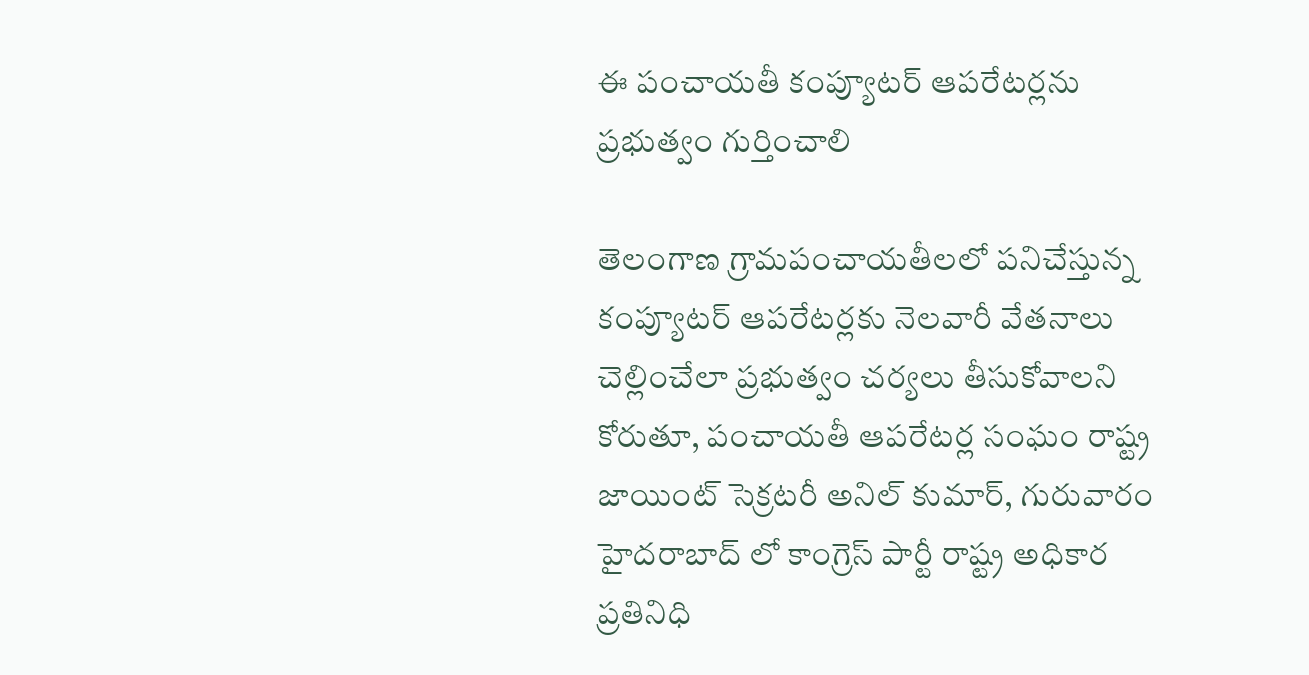ఈ పంచాయతీ కంప్యూటర్ ఆపరేటర్లను ప్రభుత్వం గుర్తించాలి

తెలంగాణ గ్రామపంచాయతీలలో పనిచేస్తున్న కంప్యూటర్ ఆపరేటర్లకు నెలవారీ వేతనాలు చెల్లించేలా ప్రభుత్వం చర్యలు తీసుకోవాలని కోరుతూ, పంచాయతీ ఆపరేటర్ల సంఘం రాష్ట్ర జాయింట్ సెక్రటరీ అనిల్ కుమార్, గురువారం హైదరాబాద్ లో కాంగ్రెస్ పార్టీ రాష్ట్ర అధికార ప్రతినిధి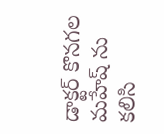డాక్టర్ కొనగల మహేష్ ను కలిసి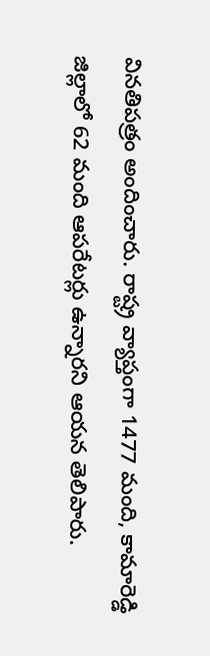వినతిపత్రం అందించారు. రాష్ట్ర వ్యాప్తంగా 1477 మంది, కామారెడ్డి జిల్లాలో 62 మంది ఆపరేటర్లు ఉన్నారని ఆయన తెలిపారు.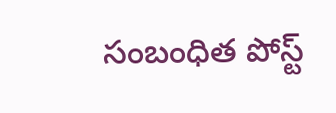సంబంధిత పోస్ట్